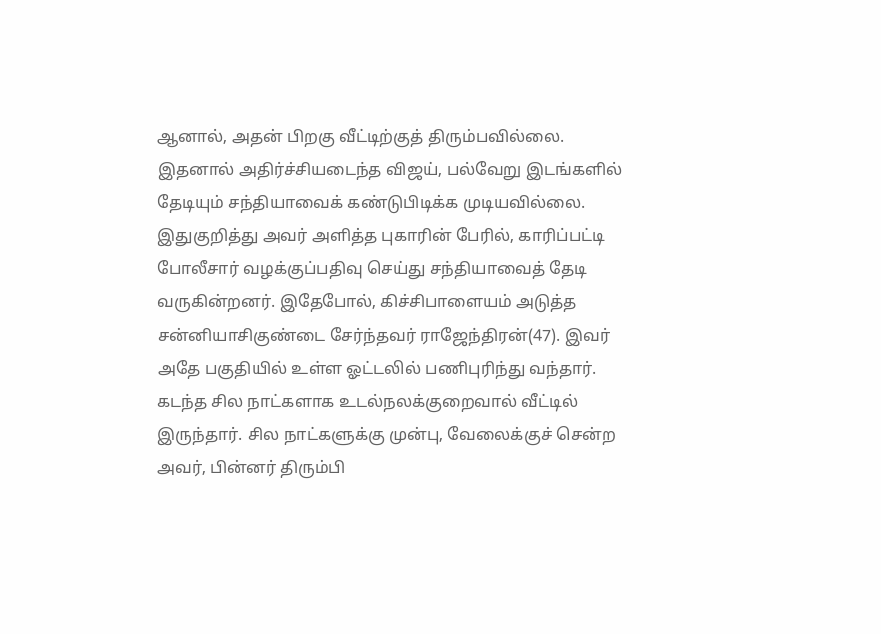ஆனால், அதன் பிறகு வீட்டிற்குத் திரும்பவில்லை. இதனால் அதிர்ச்சியடைந்த விஜய், பல்வேறு இடங்களில் தேடியும் சந்தியாவைக் கண்டுபிடிக்க முடியவில்லை. இதுகுறித்து அவர் அளித்த புகாரின் பேரில், காரிப்பட்டி போலீசார் வழக்குப்பதிவு செய்து சந்தியாவைத் தேடி வருகின்றனர். இதேபோல், கிச்சிபாளையம் அடுத்த சன்னியாசிகுண்டை சேர்ந்தவர் ராஜேந்திரன்(47). இவர் அதே பகுதியில் உள்ள ஓட்டலில் பணிபுரிந்து வந்தார்.
கடந்த சில நாட்களாக உடல்நலக்குறைவால் வீட்டில் இருந்தார். சில நாட்களுக்கு முன்பு, வேலைக்குச் சென்ற அவர், பின்னர் திரும்பி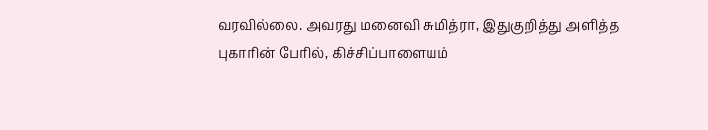வரவில்லை. அவரது மனைவி சுமித்ரா, இதுகுறித்து அளித்த புகாரின் பேரில், கிச்சிப்பாளையம்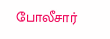போலீசார்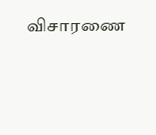விசாரணை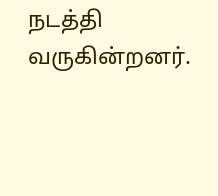நடத்தி வருகின்றனர்.